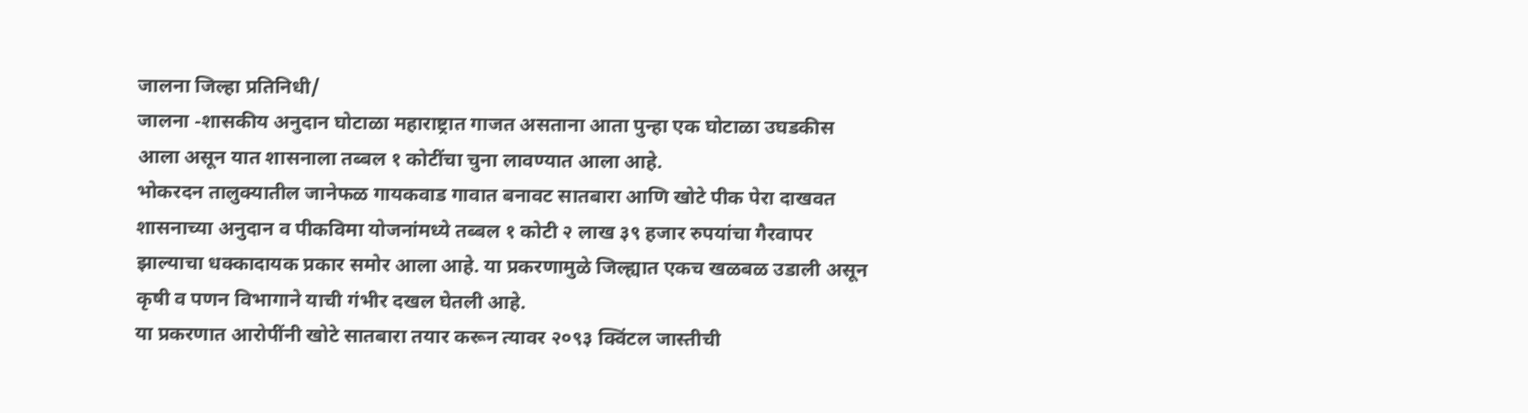जालना जिल्हा प्रतिनिधी/
जालना -शासकीय अनुदान घोटाळा महाराष्ट्रात गाजत असताना आता पुन्हा एक घोटाळा उघडकीस आला असून यात शासनाला तब्बल १ कोटींचा चुना लावण्यात आला आहे.
भोकरदन तालुक्यातील जानेफळ गायकवाड गावात बनावट सातबारा आणि खोटे पीक पेरा दाखवत शासनाच्या अनुदान व पीकविमा योजनांमध्ये तब्बल १ कोटी २ लाख ३९ हजार रुपयांचा गैरवापर झाल्याचा धक्कादायक प्रकार समोर आला आहे. या प्रकरणामुळे जिल्ह्यात एकच खळबळ उडाली असून कृषी व पणन विभागाने याची गंभीर दखल घेतली आहे.
या प्रकरणात आरोपींनी खोटे सातबारा तयार करून त्यावर २०९३ क्विंटल जास्तीची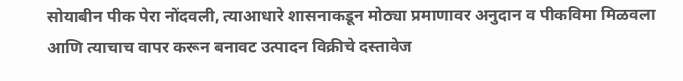सोयाबीन पीक पेरा नोंदवली, त्याआधारे शासनाकडून मोठ्या प्रमाणावर अनुदान व पीकविमा मिळवला आणि त्याचाच वापर करून बनावट उत्पादन विक्रीचे दस्तावेज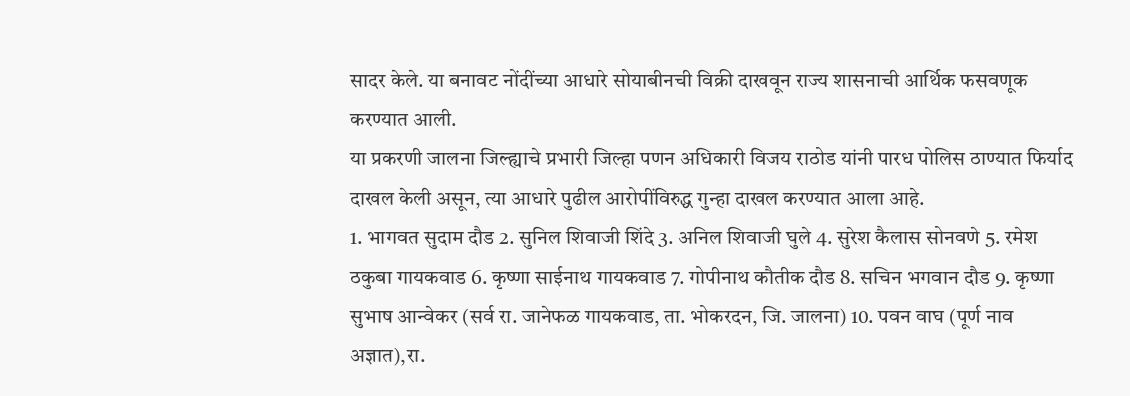सादर केले. या बनावट नोंदींच्या आधारे सोयाबीनची विक्री दाखवून राज्य शासनाची आर्थिक फसवणूक करण्यात आली.
या प्रकरणी जालना जिल्ह्याचे प्रभारी जिल्हा पणन अधिकारी विजय राठोड यांनी पारध पोलिस ठाण्यात फिर्याद दाखल केली असून, त्या आधारे पुढील आरोपींविरुद्ध गुन्हा दाखल करण्यात आला आहे.
1. भागवत सुदाम दौड 2. सुनिल शिवाजी शिंदे 3. अनिल शिवाजी घुले 4. सुरेश कैलास सोनवणे 5. रमेश ठकुबा गायकवाड 6. कृष्णा साईनाथ गायकवाड 7. गोपीनाथ कौतीक दौड 8. सचिन भगवान दौड 9. कृष्णा सुभाष आन्वेकर (सर्व रा. जानेफळ गायकवाड, ता. भोकरदन, जि. जालना) 10. पवन वाघ (पूर्ण नाव अज्ञात),रा.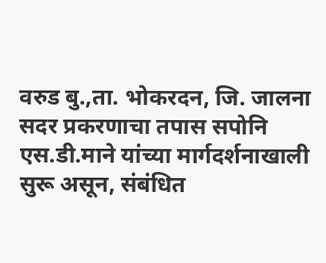वरुड बु.,ता. भोकरदन, जि. जालना
सदर प्रकरणाचा तपास सपोनि एस.डी.माने यांच्या मार्गदर्शनाखाली सुरू असून, संबंधित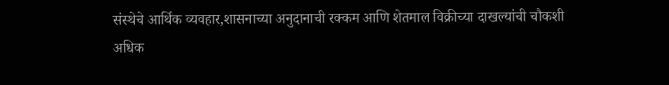संस्थेचे आर्थिक व्यवहार,शासनाच्या अनुदानाची रक्कम आणि शेतमाल विक्रीच्या दाखल्यांची चौकशी अधिक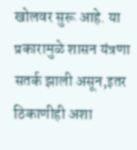खोलवर सुरू आहे. या प्रकारामुळे शासन यंत्रणा सतर्क झाली असून,इतर ठिकाणीही अशा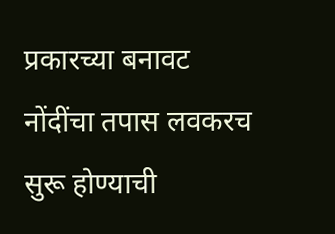प्रकारच्या बनावट नोंदींचा तपास लवकरच सुरू होण्याची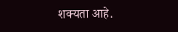शक्यता आहे.